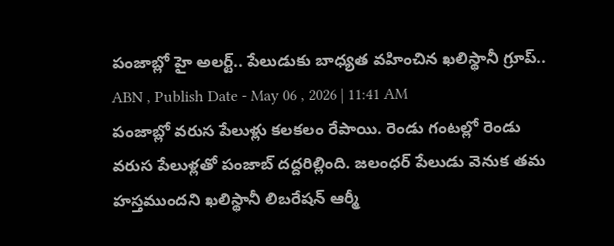పంజాబ్లో హై అలర్ట్.. పేలుడుకు బాధ్యత వహించిన ఖలిస్థానీ గ్రూప్..
ABN , Publish Date - May 06 , 2026 | 11:41 AM
పంజాబ్లో వరుస పేలుళ్లు కలకలం రేపాయి. రెండు గంటల్లో రెండు వరుస పేలుళ్లతో పంజాబ్ దద్దరిల్లింది. జలంధర్ పేలుడు వెనుక తమ హస్తముందని ఖలిస్థానీ లిబరేషన్ ఆర్మీ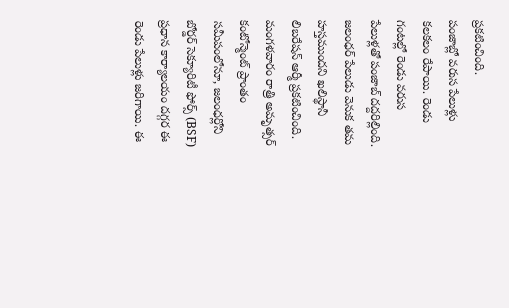ప్రకటించింది.
పంజాబ్లో వరుస పేలుళ్లు కలకలం రేపాయి. రెండు గంటల్లో రెండు వరుస పేలుళ్లతో పంజాబ్ దద్దరిల్లింది. జలంధర్ పేలుడు వెనుక తమ హస్తముందని ఖలిస్థానీ లిబరేషన్ ఆర్మీ ప్రకటించింది. మంగళవారం రాత్రి అమృత్సర్ కంటోన్మెంట్ ప్రాంతం సమీపంలోనూ, జలంధర్లోని బోర్డర్ సెక్యూరిటీ ఫోర్స్ (BSF) ప్రధాన కార్యాలయం దగ్గర ఈ రెండు పేలుళ్లు జరిగాయి. ఈ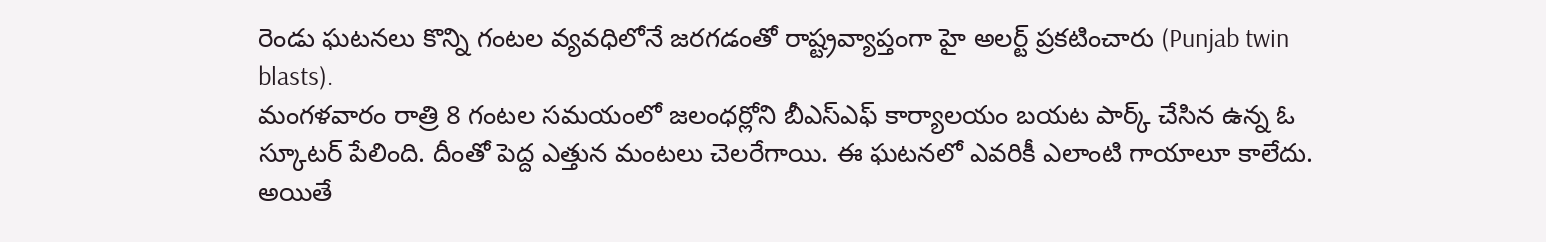రెండు ఘటనలు కొన్ని గంటల వ్యవధిలోనే జరగడంతో రాష్ట్రవ్యాప్తంగా హై అలర్ట్ ప్రకటించారు (Punjab twin blasts).
మంగళవారం రాత్రి 8 గంటల సమయంలో జలంధర్లోని బీఎస్ఎఫ్ కార్యాలయం బయట పార్క్ చేసిన ఉన్న ఓ స్కూటర్ పేలింది. దీంతో పెద్ద ఎత్తున మంటలు చెలరేగాయి. ఈ ఘటనలో ఎవరికీ ఎలాంటి గాయాలూ కాలేదు. అయితే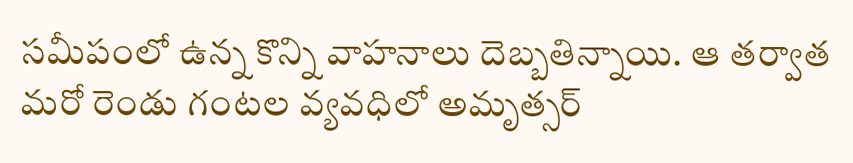సమీపంలో ఉన్న కొన్ని వాహనాలు దెబ్బతిన్నాయి. ఆ తర్వాత మరో రెండు గంటల వ్యవధిలో అమృత్సర్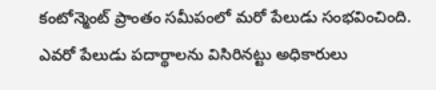కంటోన్మెంట్ ప్రాంతం సమీపంలో మరో పేలుడు సంభవించింది. ఎవరో పేలుడు పదార్థాలను విసిరినట్టు అధికారులు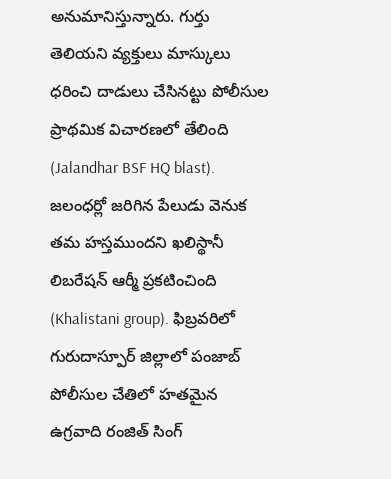అనుమానిస్తున్నారు. గుర్తు తెలియని వ్యక్తులు మాస్కులు ధరించి దాడులు చేసినట్టు పోలీసుల ప్రాథమిక విచారణలో తేలింది (Jalandhar BSF HQ blast).
జలంధర్లో జరిగిన పేలుడు వెనుక తమ హస్తముందని ఖలిస్థానీ లిబరేషన్ ఆర్మీ ప్రకటించింది (Khalistani group). ఫిబ్రవరిలో గురుదాస్పూర్ జిల్లాలో పంజాబ్ పోలీసుల చేతిలో హతమైన ఉగ్రవాది రంజిత్ సింగ్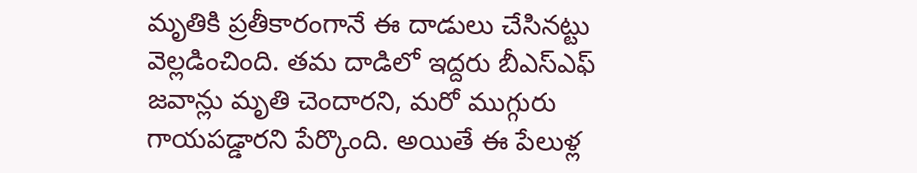మృతికి ప్రతీకారంగానే ఈ దాడులు చేసినట్టు వెల్లడించింది. తమ దాడిలో ఇద్దరు బీఎస్ఎఫ్ జవాన్లు మృతి చెందారని, మరో ముగ్గురు గాయపడ్డారని పేర్కొంది. అయితే ఈ పేలుళ్ల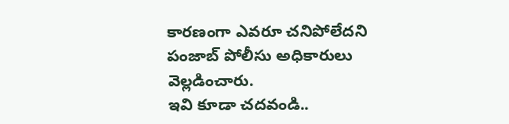కారణంగా ఎవరూ చనిపోలేదని పంజాబ్ పోలీసు అధికారులు వెల్లడించారు.
ఇవి కూడా చదవండి..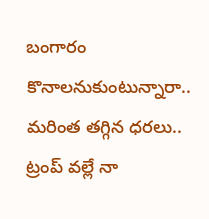బంగారం కొనాలనుకుంటున్నారా.. మరింత తగ్గిన ధరలు..
ట్రంప్ వల్లే నా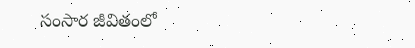సంసార జీవితంలో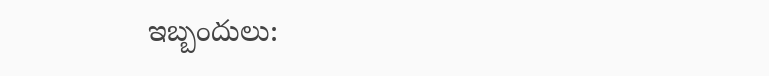ఇబ్బందులు: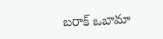బరాక్ ఒబామా